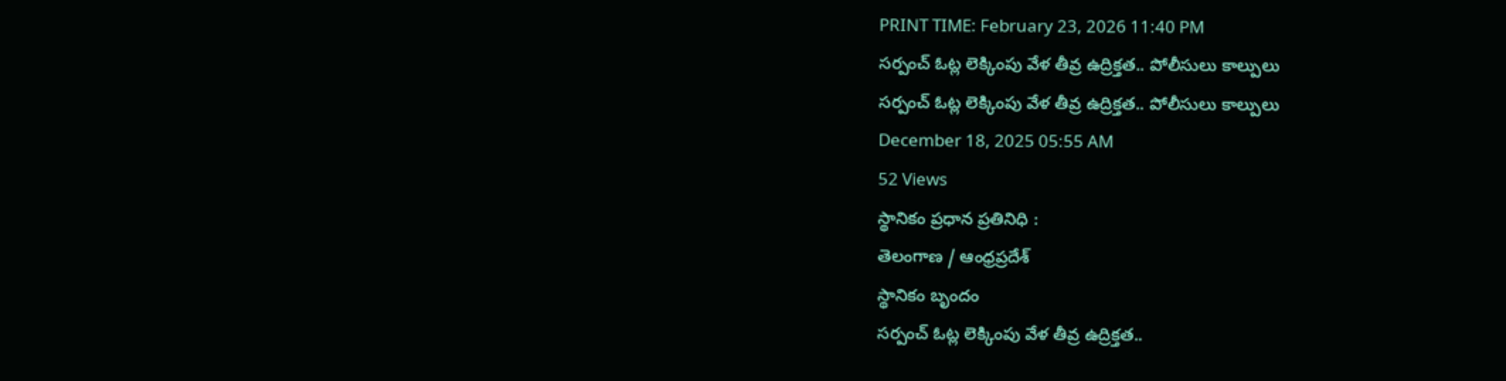PRINT TIME: February 23, 2026 11:40 PM
సర్పంచ్ ఓట్ల లెక్కింపు వేళ తీవ్ర ఉద్రిక్తత.. పోలీసులు కాల్పులు
సర్పంచ్ ఓట్ల లెక్కింపు వేళ తీవ్ర ఉద్రిక్తత.. పోలీసులు కాల్పులు
December 18, 2025 05:55 AM
52 Views
స్థానికం ప్రధాన ప్రతినిధి :
తెలంగాణ / ఆంధ్రప్రదేశ్
స్థానికం బృందం
సర్పంచ్ ఓట్ల లెక్కింపు వేళ తీవ్ర ఉద్రిక్తత..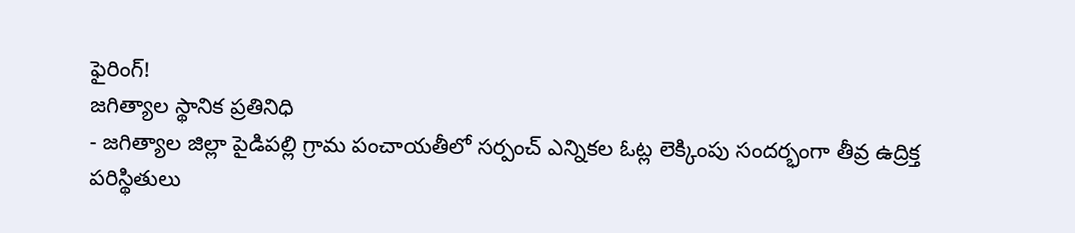ఫైరింగ్!
జగిత్యాల స్థానిక ప్రతినిధి
- జగిత్యాల జిల్లా పైడిపల్లి గ్రామ పంచాయతీలో సర్పంచ్ ఎన్నికల ఓట్ల లెక్కింపు సందర్భంగా తీవ్ర ఉద్రిక్త పరిస్థితులు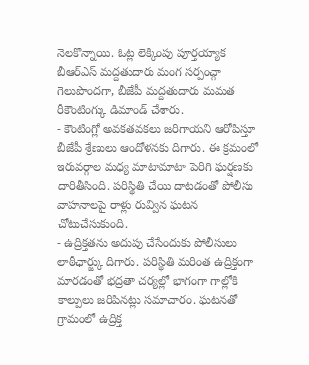నెలకొన్నాయి. ఓట్ల లెక్కింపు పూర్తయ్యాక బీఆర్ఎస్ మద్దతుదారు మంగ సర్పంచ్గా గెలుపొందగా, బీజేపీ మద్దతుదారు మమత రీకౌంటింగ్కు డిమాండ్ చేశారు.
- కౌంటింగ్లో అవకతవకలు జరిగాయని ఆరోపిస్తూ బీజేపీ శ్రేణులు ఆందోళనకు దిగారు. ఈ క్రమంలో ఇరువర్గాల మధ్య మాటామాటా పెరిగి ఘర్షణకు దారితీసింది. పరిస్థితి చేయి దాటడంతో పోలీసు వాహనాలపై రాళ్లు రువ్విన ఘటన చోటుచేసుకుంది.
- ఉద్రిక్తతను అదుపు చేసేందుకు పోలీసులు లాఠీఛార్జ్కు దిగారు. పరిస్థితి మరింత ఉద్రిక్తంగా మారడంతో భద్రతా చర్యల్లో భాగంగా గాల్లోకి కాల్పులు జరిపినట్లు సమాచారం. ఘటనతో గ్రామంలో ఉద్రిక్త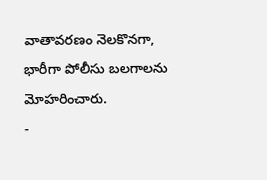వాతావరణం నెలకొనగా, భారీగా పోలీసు బలగాలను మోహరించారు.
-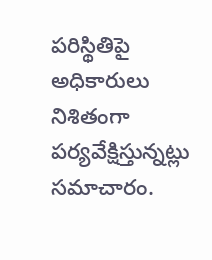పరిస్థితిపై అధికారులు నిశితంగా పర్యవేక్షిస్తున్నట్లు సమాచారం.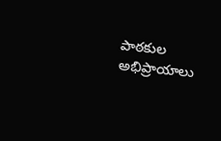పాఠకుల అభిప్రాయాలు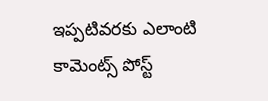ఇప్పటివరకు ఎలాంటి కామెంట్స్ పోస్ట్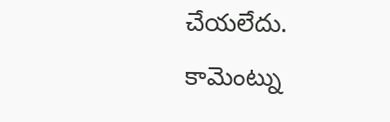చేయలేదు.
కామెంట్ను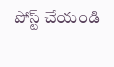పోస్ట్ చేయండి